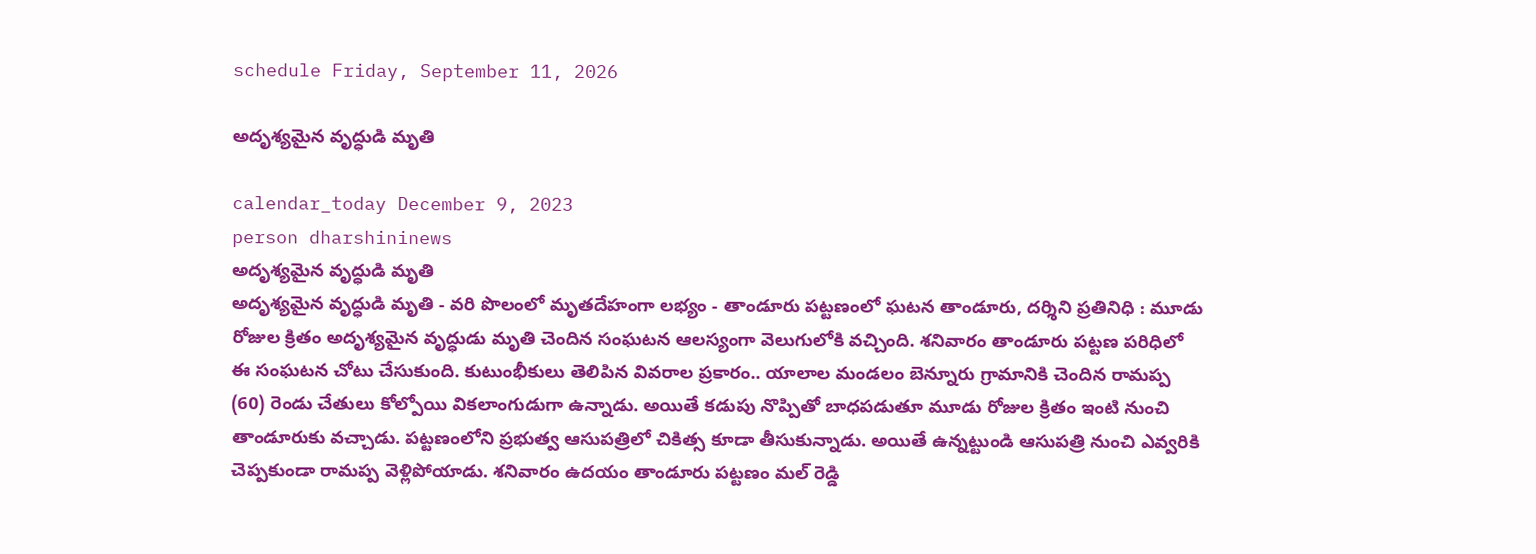schedule Friday, September 11, 2026

అదృశ్యమైన వృద్ధుడి మృతి

calendar_today December 9, 2023
person dharshininews
అదృశ్యమైన వృద్ధుడి మృతి
అదృశ్యమైన వృద్ధుడి మృతి - వరి పొలంలో మృతదేహంగా లభ్యం - తాండూరు పట్టణంలో ఘటన తాండూరు, దర్శిని ప్రతినిధి : మూడు రోజుల క్రితం అదృశ్యమైన వృద్ధుడు మృతి చెందిన సంఘటన ఆలస్యంగా వెలుగులోకి వచ్చింది. శనివారం తాండూరు పట్టణ పరిధిలో ఈ సంఘటన చోటు చేసుకుంది. కుటుంభీకులు తెలిపిన వివరాల ప్రకారం.. యాలాల మండలం బెన్నూరు గ్రామానికి చెందిన రామప్ప (60) రెండు చేతులు కోల్పోయి వికలాంగుడుగా ఉన్నాడు. అయితే కడుపు నొప్పితో బాధపడుతూ మూడు రోజుల క్రితం ఇంటి నుంచి తాండూరుకు వచ్చాడు. పట్టణంలోని ప్రభుత్వ ఆసుపత్రిలో చికిత్స కూడా తీసుకున్నాడు. అయితే ఉన్నట్టుండి ఆసుపత్రి నుంచి ఎవ్వరికి చెప్పకుండా రామప్ప వెళ్లిపోయాడు. శనివారం ఉదయం తాండూరు పట్టణం మల్ రెడ్డి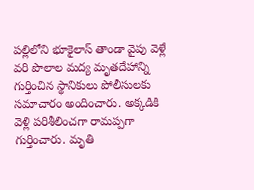పల్లిలోని భూకైలాస్ తాండా వైపు వెళ్లే వరి పొలాల మద్య మృతదేహాన్ని గుర్తించిన స్థానికులు పోలీసులకు సమాచారం అందించారు. అక్కడికి వెళ్లి పరిశీలించగా రామప్పగా గుర్తించారు. మృతి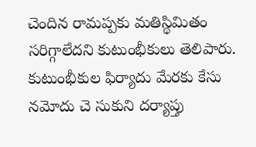చెందిన రామప్పకు మతిస్థిమితం సరిగ్గాలేదని కుటుంభీకులు తెలిపారు. కుటుంభీకుల ఫిర్యాదు మేరకు కేసు నమోదు చె సుకుని దర్యాప్తు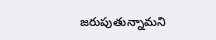జరుపుతున్నామని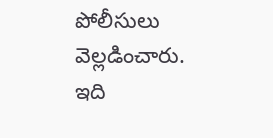పోలీసులు వెల్లడించారు. ఇది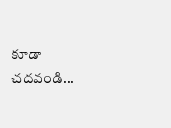కూడా చదవండి...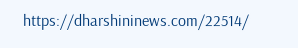https://dharshininews.com/22514/